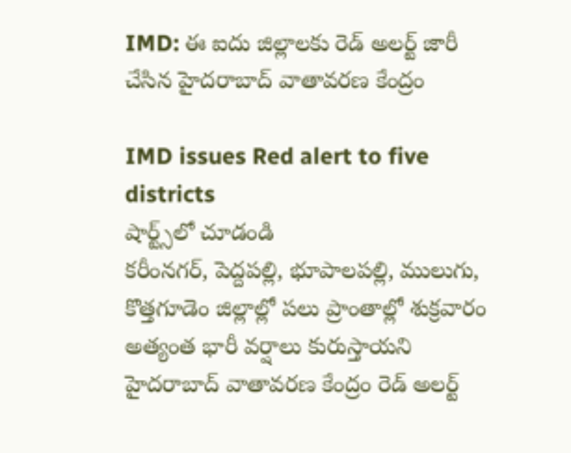IMD: ఈ ఐదు జిల్లాలకు రెడ్ అలర్ట్ జారీ చేసిన హైదరాబాద్ వాతావరణ కేంద్రం

IMD issues Red alert to five districts
షార్ట్స్‌లో చూడండి
కరీంనగర్, పెద్దపల్లి, భూపాలపల్లి, ములుగు, కొత్తగూడెం జిల్లాల్లో పలు ప్రాంతాల్లో శుక్రవారం అత్యంత భారీ వర్షాలు కురుస్తాయని హైదరాబాద్ వాతావరణ కేంద్రం రెడ్ అలర్ట్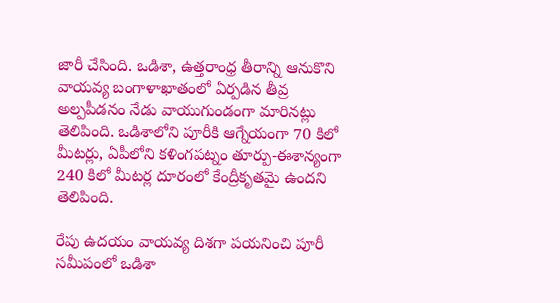జారీ చేసింది. ఒడిశా, ఉత్తరాంధ్ర తీరాన్ని ఆనుకొని వాయవ్య బంగాళాఖాతంలో ఏర్పడిన తీవ్ర అల్పపీడనం నేడు వాయుగుండంగా మారినట్లు తెలిపింది. ఒడిశాలోని పూరీకి ఆగ్నేయంగా 70 కిలో మీటర్లు, ఏపీలోని కళింగపట్నం తూర్పు-ఈశాన్యంగా 240 కిలో మీటర్ల దూరంలో కేంద్రీకృతమై ఉందని తెలిపింది.

రేపు ఉదయం వాయవ్య దిశగా పయనించి పూరీ సమీపంలో ఒడిశా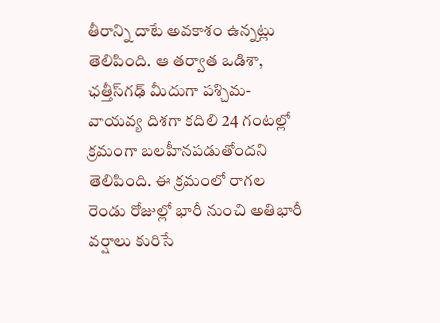తీరాన్ని దాటే అవకాశం ఉన్నట్లు తెలిపింది. ఆ తర్వాత ఒడిశా, ఛత్తీస్‌గఢ్ మీదుగా పశ్చిమ-వాయవ్య దిశగా కదిలి 24 గంటల్లో క్రమంగా బలహీనపడుతోందని తెలిపింది. ఈ క్రమంలో రాగల రెండు రోజుల్లో భారీ నుంచి అతిభారీ వర్షాలు కురిసే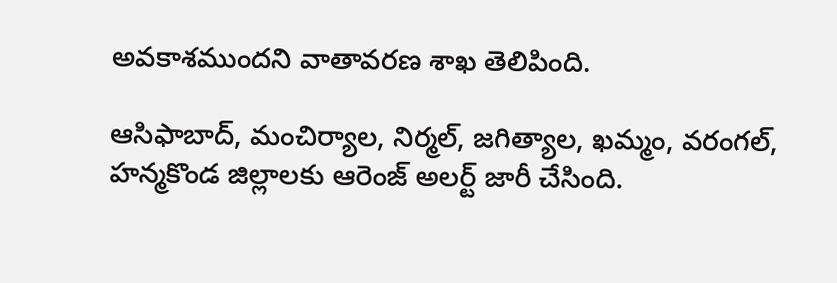అవకాశముందని వాతావరణ శాఖ తెలిపింది.

ఆసిఫాబాద్, మంచిర్యాల, నిర్మల్, జగిత్యాల, ఖమ్మం, వరంగల్, హన్మకొండ జిల్లాలకు ఆరెంజ్ అలర్ట్ జారీ చేసింది.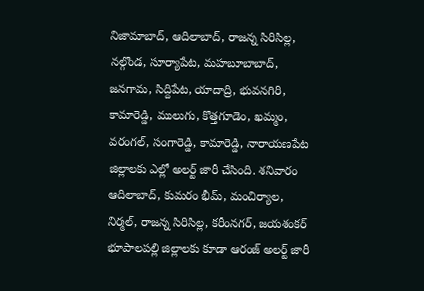నిజామాబాద్, ఆదిలాబాద్, రాజన్న సిరిసిల్ల, నల్గొండ, సూర్యాపేట, మహబూబాబాద్, జనగామ, సిద్దిపేట, యాదాద్రి, భువనగిరి, కామారెడ్డి, ములుగు, కొత్తగూడెం, ఖమ్మం, వరంగల్, సంగారెడ్డి, కామారెడ్డి, నారాయణపేట జిల్లాలకు ఎల్లో అలర్ట్ జారీ చేసింది. శనివారం ఆదిలాబాద్, కుమరం భీమ్, మంచిర్యాల, నిర్మల్, రాజన్న సిరిసిల్ల, కరీంనగర్, జయశంకర్ భూపాలపల్లి జిల్లాలకు కూడా ఆరంజ్ అలర్ట్ జారీ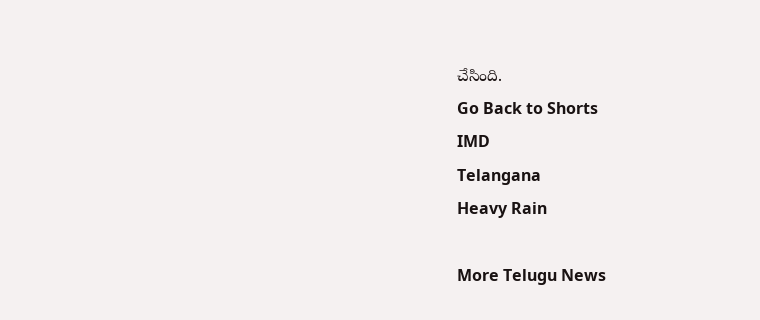చేసింది.
Go Back to Shorts
IMD
Telangana
Heavy Rain

More Telugu News